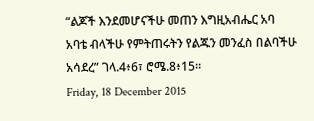“ልጆች እንደመሆናችሁ መጠን እግዚአብሔር አባ አባቴ ብላችሁ የምትጠሩትን የልጁን መንፈስ በልባችሁ አሳደረ” ገላ.4፥6፣ ሮሜ.8፥15፡፡
Friday, 18 December 2015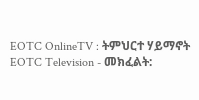EOTC OnlineTV : ትምህርተ ሃይማኖት
EOTC Television - መክፈልት: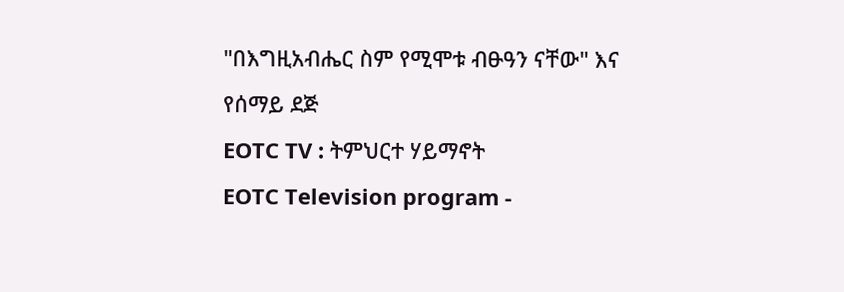"በእግዚአብሔር ስም የሚሞቱ ብፁዓን ናቸው" እና የሰማይ ደጅ
EOTC TV : ትምህርተ ሃይማኖት
EOTC Television program -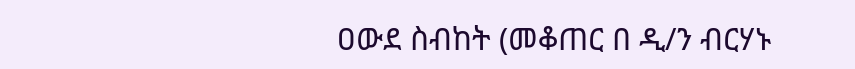ዐውደ ስብከት (መቆጠር በ ዲ/ን ብርሃኑ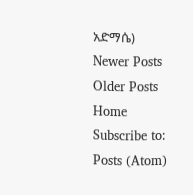አድማሴ)
Newer Posts
Older Posts
Home
Subscribe to:
Posts (Atom)